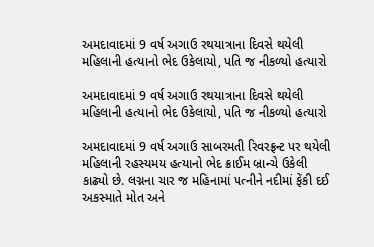અમદાવાદમાં 9 વર્ષ અગાઉ રથયાત્રાના દિવસે થયેલી મહિલાની હત્યાનો ભેદ ઉકેલાયો, પતિ જ નીકળ્યો હત્યારો

અમદાવાદમાં 9 વર્ષ અગાઉ રથયાત્રાના દિવસે થયેલી મહિલાની હત્યાનો ભેદ ઉકેલાયો, પતિ જ નીકળ્યો હત્યારો

અમદાવાદમાં 9 વર્ષ અગાઉ સાબરમતી રિવરફ્રન્ટ પર થયેલી મહિલાની રહસ્યમય હત્યાનો ભેદ ક્રાઈમ બ્રાન્ચે ઉકેલી કાઢ્યો છે. લગ્નના ચાર જ મહિનામાં પત્નીને નદીમાં ફેંકી દઈ અકસ્માતે મોત અને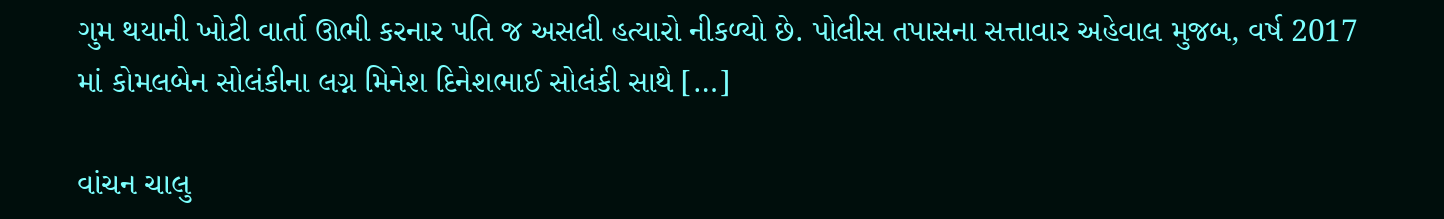ગુમ થયાની ખોટી વાર્તા ઊભી કરનાર પતિ જ અસલી હત્યારો નીકળ્યો છે. પોલીસ તપાસના સત્તાવાર અહેવાલ મુજબ, વર્ષ 2017 માં કોમલબેન સોલંકીના લગ્ન મિનેશ દિનેશભાઈ સોલંકી સાથે […]

વાંચન ચાલુ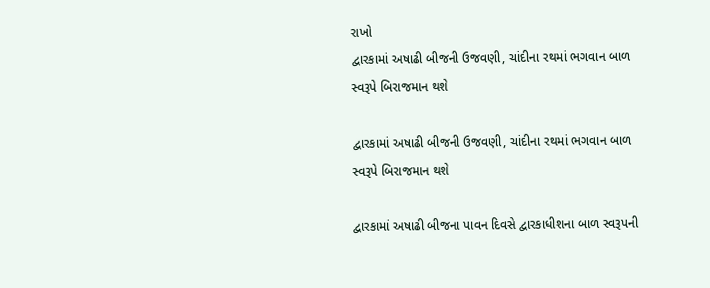રાખો
દ્વારકામાં અષાઢી બીજની ઉજવણી, ચાંદીના રથમાં ભગવાન બાળ સ્વરૂપે બિરાજમાન થશે

દ્વારકામાં અષાઢી બીજની ઉજવણી, ચાંદીના રથમાં ભગવાન બાળ સ્વરૂપે બિરાજમાન થશે

દ્વારકામાં અષાઢી બીજના પાવન દિવસે દ્વારકાધીશના બાળ સ્વરૂપની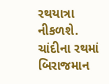રથયાત્રા નીકળશે. ચાંદીના રથમાં બિરાજમાન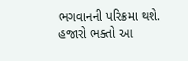ભગવાનની પરિક્રમા થશે. હજારો ભક્તો આ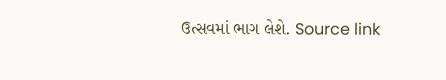ઉત્સવમાં ભાગ લેશે. Source link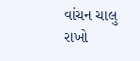વાંચન ચાલુ રાખો